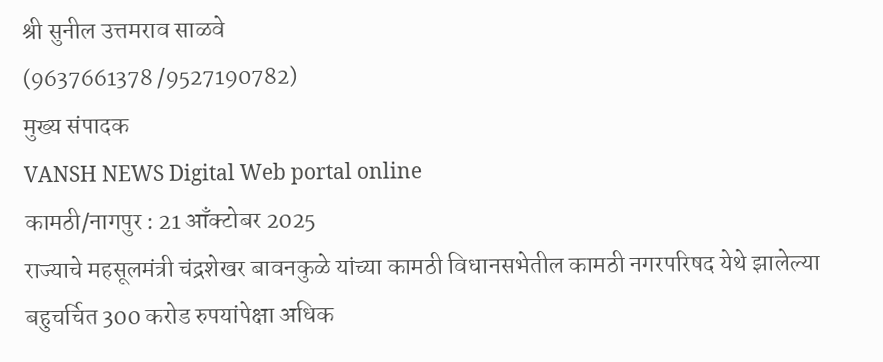श्री सुनील उत्तमराव साळवे
(9637661378 /9527190782)
मुख्य संपादक
VANSH NEWS Digital Web portal online
कामठी/नागपुर : 21 आँक्टोबर 2025
राज्याचे महसूलमंत्री चंद्रशेखर बावनकुळे यांच्या कामठी विधानसभेतील कामठी नगरपरिषद येथे झालेल्या बहुचर्चित 300 करोड रुपयांपेक्षा अधिक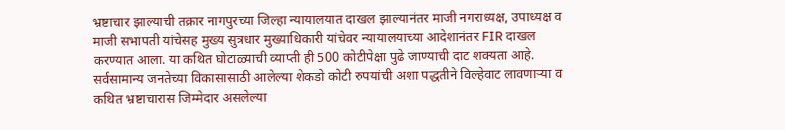भ्रष्टाचार झाल्याची तक्रार नागपुरच्या जिल्हा न्यायालयात दाखल झाल्यानंतर माजी नगराध्यक्ष, उपाध्यक्ष व माजी सभापती यांचेसह मुख्य सुत्रधार मुख्याधिकारी यांचेवर न्यायालयाच्या आदेशानंतर FIR दाखल करण्यात आला. या कथित घोटाळ्याची व्याप्ती ही 500 कोटीपेक्षा पुढे जाण्याची दाट शक्यता आहे. सर्वसामान्य जनतेच्या विकासासाठी आलेल्या शेकडो कोटी रुपयांची अशा पद्धतीने विल्हेवाट लावणाऱ्या व कथित भ्रष्टाचारास जिम्मेदार असलेल्या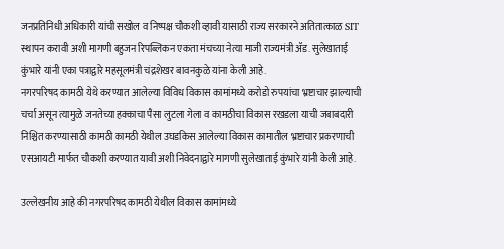जनप्रतिनिधी अधिकारी यांची सखोल व निष्पक्ष चौकशी व्हावी यासाठी राज्य सरकारने अतितात्काळ SIT स्थापन करावी अशी मागणी बहुजन रिपब्लिकन एकता मंचच्या नेत्या माजी राज्यमंत्री ॲड. सुलेखाताई कुंभारे यांनी एका पत्राद्वारे महसूलमंत्री चंद्रशेखर बावनकुळे यांना केली आहे.
नगरपरिषद कामठी येथे करण्यात आलेल्या विविध विकास कामांमध्ये करोडो रुपयांचा भ्रष्टाचार झाल्याची चर्चा असून त्यामुळे जनतेच्या हक्काचा पैसा लुटला गेला व कामठीचा विकास रखडला याची जबाबदारी निश्चित करण्यासाठी कामठी कामठी येथील उघडकिस आलेल्या विकास कामातील भ्रष्टाचार प्रकरणाची एसआयटी मार्फत चौकशी करण्यात यावी अशी निवेदनाद्वारे मागणी सुलेखाताई कुंभारे यांनी केली आहे.

उल्लेखनीय आहे की नगरपरिषद कामठी येथील विकास कामांमध्ये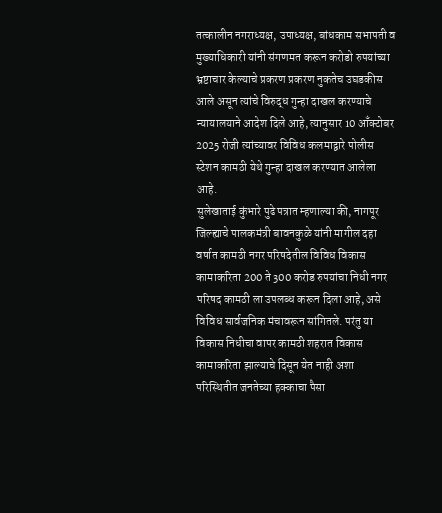तत्कालीन नगराध्यक्ष, उपाध्यक्ष, बांधकाम सभापती व मुख्याधिकारी यांनी संगणमत करून करोडो रुपयांच्या भ्रष्टाचार केल्याचे प्रकरण प्रकरण नुकतेच उघडकीस आले असून त्यांचे विरुद्ध गुन्हा दाखल करण्याचे न्यायालयाने आदेश दिले आहे, त्यानुसार 10 आँक्टोबर 2025 रोजी त्यांच्यावर विविध कलमाद्वारे पोलीस स्टेशन कामठी येथे गुन्हा दाखल करण्यात आलेला आहे.
सुलेखाताई कुंभारे पुढे पत्रात म्हणाल्या की, नागपूर जिल्ह्याचे पालकमंत्री बावनकुळे यांनी मागील दहा वर्षात कामठी नगर परिषदेतील विविध विकास कामाकरिता 200 ते 300 करोड रुपयांचा निधी नगर परिषद कामठी ला उपलब्ध करून दिला आहे, असे विविध सार्वजनिक मंचावरून सांगितले. परंतु या विकास निधीचा वापर कामठी शहरात विकास कामाकरिता झाल्याचे दिसून येत नाही अशा परिस्थितीत जनतेच्या हक्काचा पैसा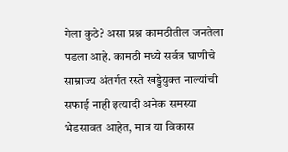गेला कुठे? असा प्रश्न कामठीतील जनतेला पडला आहे. कामठी मध्ये सर्वत्र घाणीचे साम्राज्य अंतर्गत रस्ते खड्डेयुक्त नाल्यांची सफाई नाही इत्यादी अनेक समस्या भेडसावत आहेत, मात्र या विकास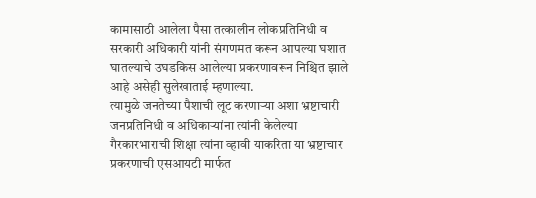कामासाठी आलेला पैसा तत्कालीन लोकप्रतिनिधी व सरकारी अधिकारी यांनी संगणमत करून आपल्या घशात घातल्याचे उघडकिस आलेल्या प्रकरणावरून निश्चित झाले आहे असेही सुलेखाताई म्हणाल्या.
त्यामुळे जनतेच्या पैशाची लूट करणाऱ्या अशा भ्रष्टाचारी जनप्रतिनिधी व अधिकाऱ्यांना त्यांनी केलेल्या गैरकारभाराची शिक्षा त्यांना व्हावी याकरिता या भ्रष्टाचार प्रकरणाची एसआयटी मार्फत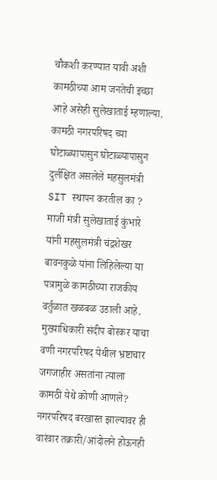चौकशी करण्यात यावी अशी कामठीच्या आम जनतेची इच्छा आहे असेही सुलेखाताई म्हणाल्या.
कामठी नगरपरिषद च्या घोटाळ्यापासुन घोटाळ्यापासुन दुर्लक्षित असलेले महसुलमंत्री SIT स्थापन करतील का ?
माजी मंत्री सुलेखाताई कुंभारे यांनी महसुलमंत्री चंद्रशेखर बावनकुळे यांना लिहिलेल्या या पत्रामुळे कामठीच्या राजकीय वर्तुळात खळबळ उडाली आहे. मुख्याधिकारी संदीप बोरकर याचा वणी नगरपरिषद येथील भ्रष्टाचार जगजाहीर असतांना त्याला कामठी येथे कोणी आणले? नगरपरिषद बरखास्त झाल्यावर ही वारंवार तक्रारी/आंदोलने होऊनही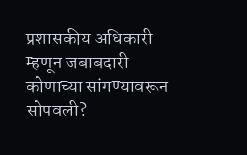प्रशासकीय अधिकारी म्हणून जबाबदारी कोणाच्या सांगण्यावरून सोपवली?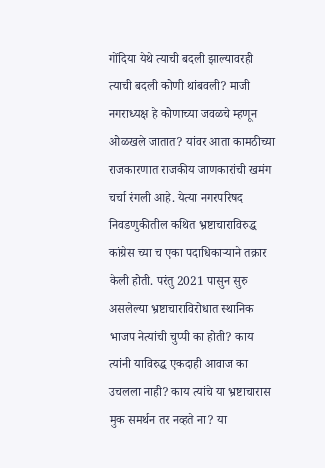गोंदिया येथे त्याची बदली झाल्यावरही त्याची बदली कोणी थांबवली? माजी नगराध्यक्ष हे कोणाच्या जवळचे म्हणून ओळखले जातात? यांवर आता कामठीच्या राजकारणात राजकीय जाणकारांची खमंग चर्चा रंगली आहे. येत्या नगरपरिषद निवडणुकीतील कथित भ्रष्टाचाराविरुद्ध कांग्रेस च्या च एका पदाधिकाऱ्याने तक्रार केली होती. परंतु 2021 पासुन सुरु असलेल्या भ्रष्टाचाराविरोधात स्थानिक भाजप नेत्यांची चुप्पी का होती? काय त्यांनी याविरुद्ध एकदाही आवाज का उचलला नाही? काय त्यांचे या भ्रष्टाचारास मुक समर्थन तर नव्हते ना? या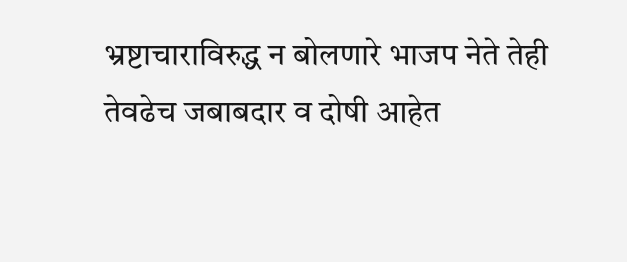भ्रष्टाचाराविरुद्ध न बोलणारे भाजप नेते तेही तेवढेच जबाबदार व दोषी आहेत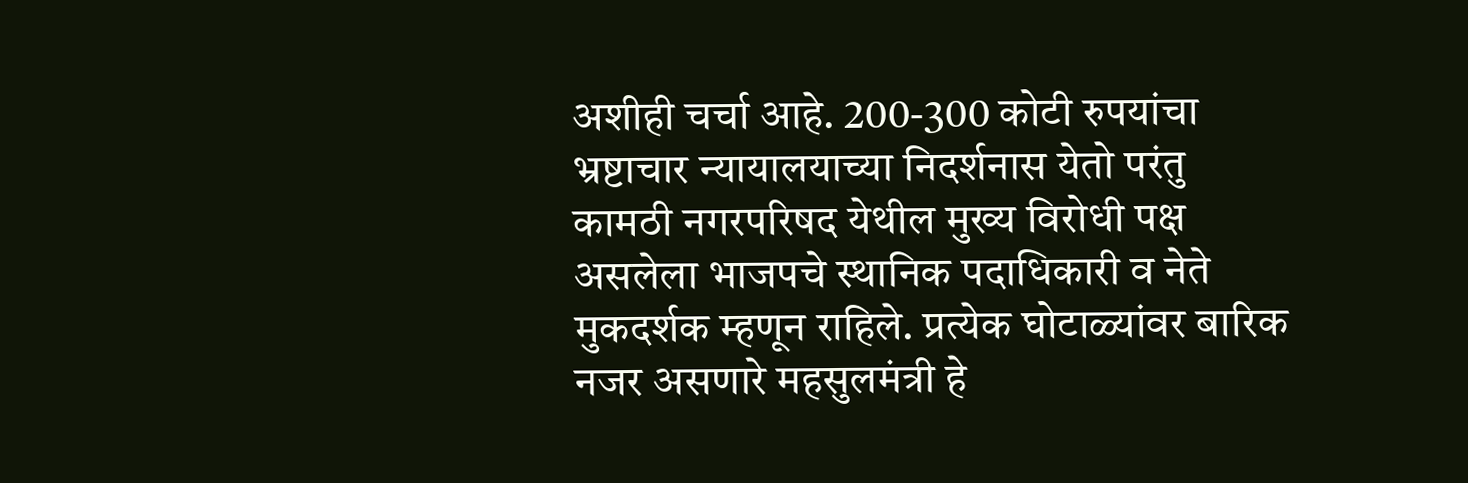अशीही चर्चा आहे. 200-300 कोटी रुपयांचा भ्रष्टाचार न्यायालयाच्या निदर्शनास येतो परंतु कामठी नगरपरिषद येथील मुख्य विरोधी पक्ष असलेला भाजपचे स्थानिक पदाधिकारी व नेते मुकदर्शक म्हणून राहिले. प्रत्येक घोटाळ्यांवर बारिक नजर असणारे महसुलमंत्री हे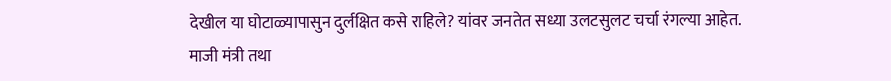देखील या घोटाळ्यापासुन दुर्लक्षित कसे राहिले? यांवर जनतेत सध्या उलटसुलट चर्चा रंगल्या आहेत.
माजी मंत्री तथा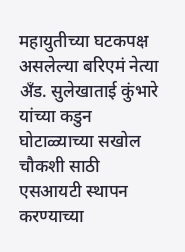महायुतीच्या घटकपक्ष असलेल्या बरिएमं नेत्या अँड. सुलेखाताई कुंभारे यांच्या कडुन घोटाळ्याच्या सखोल चौकशी साठी एसआयटी स्थापन करण्याच्या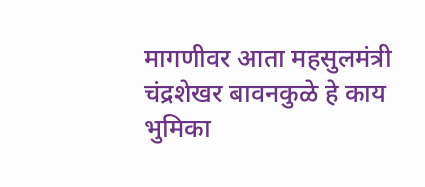मागणीवर आता महसुलमंत्री चंद्रशेखर बावनकुळे हे काय भुमिका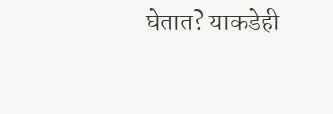घेतात? याकडेही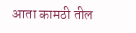आता कामठी तील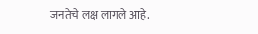जनतेचे लक्ष लागले आहे.